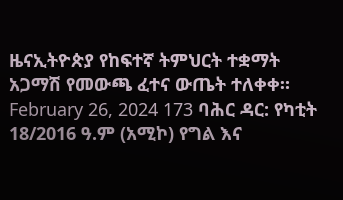ዜናኢትዮጵያ የከፍተኛ ትምህርት ተቋማት አጋማሽ የመውጫ ፈተና ውጤት ተለቀቀ። February 26, 2024 173 ባሕር ዳር: የካቲት 18/2016 ዓ.ም (አሚኮ) የግል እና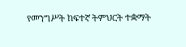የመንግሥት ከፍተኛ ትምህርት ተቋማት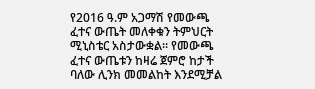የ2016 ዓ.ም አጋማሽ የመውጫ ፈተና ውጤት መለቀቁን ትምህርት ሚኒስቴር አስታውቋል። የመውጫ ፈተና ውጤቱን ከዛሬ ጀምሮ ከታች ባለው ሊንክ መመልከት እንደሚቻል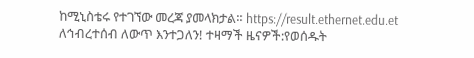ከሚኒስቴሩ የተገኘው መረጃ ያመላክታል። https://result.ethernet.edu.et ለኅብረተሰብ ለውጥ እንተጋለን! ተዛማች ዜናዎች:የወሰዱት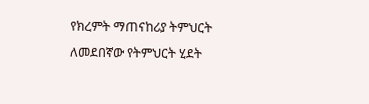የክረምት ማጠናከሪያ ትምህርት ለመደበኛው የትምህርት ሂደት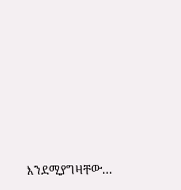እንደሚያግዛቸው…